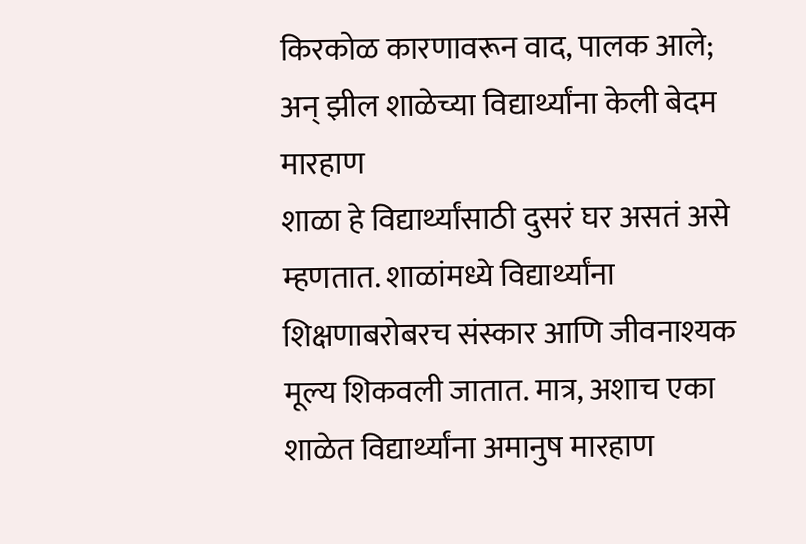किरकोळ कारणावरून वाद, पालक आले; अन् झील शाळेच्या विद्यार्थ्यांना केली बेदम मारहाण
शाळा हे विद्यार्थ्यांसाठी दुसरं घर असतं असे म्हणतात. शाळांमध्ये विद्यार्थ्यांना शिक्षणाबरोबरच संस्कार आणि जीवनाश्यक मूल्य शिकवली जातात. मात्र, अशाच एका शाळेत विद्यार्थ्यांना अमानुष मारहाण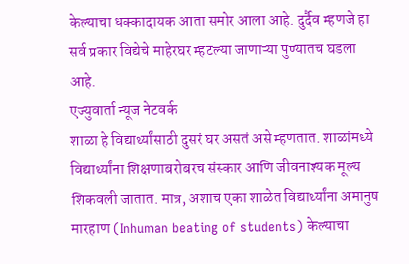केल्याचा धक्कादायक आता समोर आला आहे. दुर्दैव म्हणजे हा सर्व प्रकार विद्येचे माहेरघर म्हटल्या जाणाऱ्या पुण्यातच घडला आहे.
एज्युवार्ता न्यूज नेटवर्क
शाळा हे विद्यार्थ्यांसाठी दुसरं घर असतं असे म्हणतात. शाळांमध्ये विद्यार्थ्यांना शिक्षणाबरोबरच संस्कार आणि जीवनाश्यक मूल्य शिकवली जातात. मात्र, अशाच एका शाळेत विद्यार्थ्यांना अमानुष मारहाण (Inhuman beating of students) केल्याचा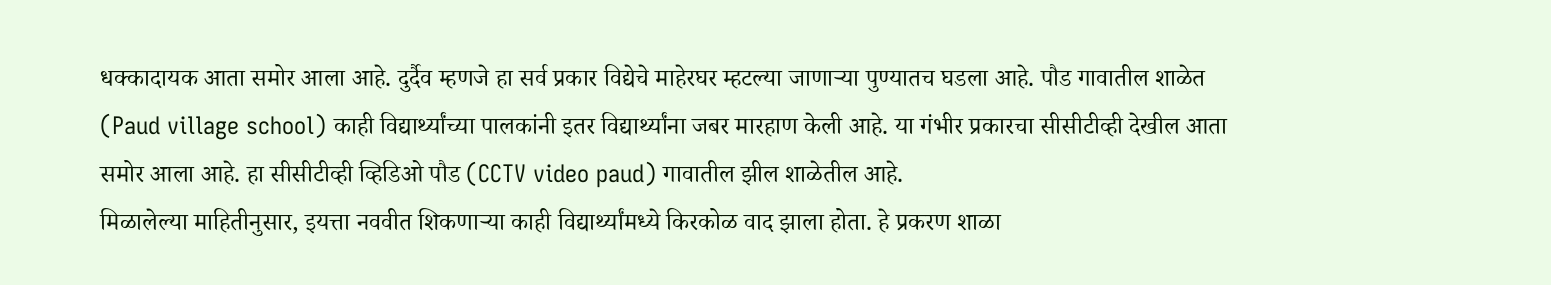धक्कादायक आता समोर आला आहे. दुर्दैव म्हणजे हा सर्व प्रकार विद्येचे माहेरघर म्हटल्या जाणाऱ्या पुण्यातच घडला आहे. पौड गावातील शाळेत (Paud village school) काही विद्यार्थ्यांच्या पालकांनी इतर विद्यार्थ्यांना जबर मारहाण केली आहे. या गंभीर प्रकारचा सीसीटीव्ही देखील आता समोर आला आहे. हा सीसीटीव्ही व्हिडिओ पौड (CCTV video paud) गावातील झील शाळेतील आहे.
मिळालेल्या माहितीनुसार, इयत्ता नववीत शिकणाऱ्या काही विद्यार्थ्यांमध्ये किरकोळ वाद झाला होता. हे प्रकरण शाळा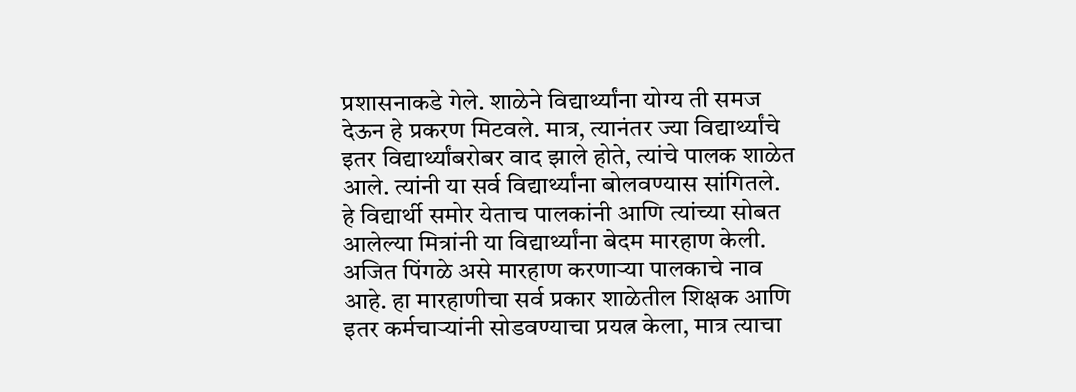प्रशासनाकडे गेले. शाळेने विद्यार्थ्यांना योग्य ती समज देऊन हे प्रकरण मिटवले. मात्र, त्यानंतर ज्या विद्यार्थ्यांचे इतर विद्यार्थ्यांबरोबर वाद झाले होते, त्यांचे पालक शाळेत आले. त्यांनी या सर्व विद्यार्थ्यांना बोलवण्यास सांगितले. हे विद्यार्थी समोर येताच पालकांनी आणि त्यांच्या सोबत आलेल्या मित्रांनी या विद्यार्थ्यांना बेदम मारहाण केली. अजित पिंगळे असे मारहाण करणाऱ्या पालकाचे नाव आहे. हा मारहाणीचा सर्व प्रकार शाळेतील शिक्षक आणि इतर कर्मचाऱ्यांनी सोडवण्याचा प्रयत्न केला, मात्र त्याचा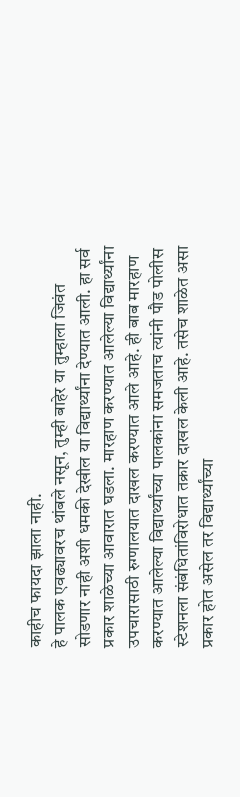काहीच फायदा झाला नाही.
हे पालक एवढ्यावरच थांबले नसून, तुम्ही बाहेर या तुम्हाला जिवंत सोडणार नाही अशी धमकी देखील या विद्यार्थ्यांना देण्यात आली. हा सर्व प्रकार शाळेच्या आवारात घडला. मारहाण करण्यात आलेल्या विद्यार्थ्यांना उपचारासाठी रुग्णालयात दाखल करण्यात आले आहे. ही बाब मारहाण करण्यात आलेल्या विद्यार्थ्यांच्या पालकांना समजताच त्यांनी पौड पोलीस स्टेशनला संबंधितांविरोधात तक्रार दाखल केली आहे. तसेच शाळेत असा प्रकार होत असेल तर विद्यार्थ्यांच्या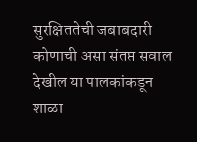सुरक्षिततेची जबाबदारी कोणाची असा संतप्त सवाल देखील या पालकांकडून शाळा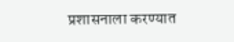प्रशासनाला करण्यात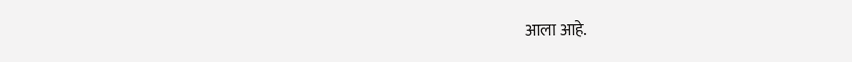आला आहे.